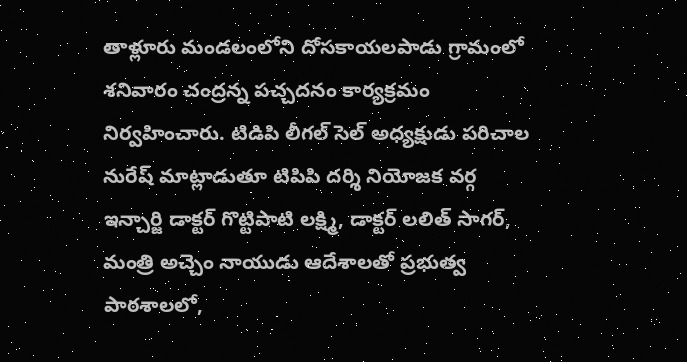తాళ్లూరు మండలంలోని దోసకాయలపాడు గ్రామంలో శనివారం చంద్రన్న పచ్చదనం కార్యక్రమం నిర్వహించారు. టిడిపి లీగల్ సెల్ అధ్యక్షుడు పరిచాల నురేష్ మాట్లాడుతూ టిపిపి దర్శి నియోజక వర్గ ఇన్చార్జి డాక్టర్ గొట్టిపాటి లక్ష్మి, డాక్టర్ లలిత్ సాగర్, మంత్రి అచ్చెం నాయుడు ఆదేశాలతో ప్రభుత్వ పాఠశాలలో,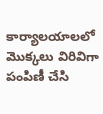కార్యాలయాలలో మొక్కలు విరివిగా పంపిణీ చేసి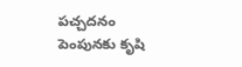పచ్చదనం పెంపునకు కృషి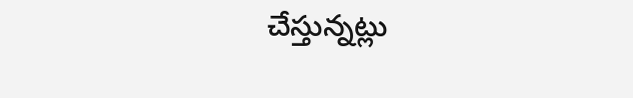చేస్తున్నట్లు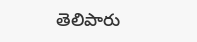తెలిపారు